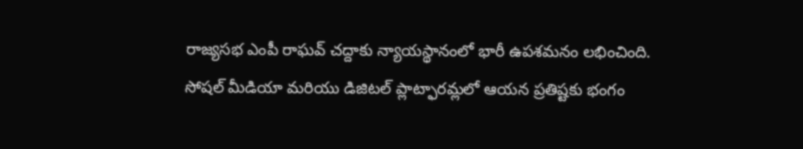రాజ్యసభ ఎంపీ రాఘవ్ చద్దాకు న్యాయస్థానంలో భారీ ఉపశమనం లభించింది. సోషల్ మీడియా మరియు డిజిటల్ ప్లాట్ఫారమ్లలో ఆయన ప్రతిష్టకు భంగం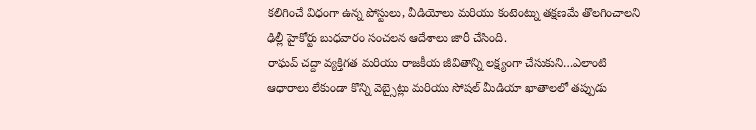కలిగించే విధంగా ఉన్న పోస్టులు, వీడియోలు మరియు కంటెంట్ను తక్షణమే తొలగించాలని ఢిల్లీ హైకోర్టు బుధవారం సంచలన ఆదేశాలు జారీ చేసింది.
రాఘవ్ చద్దా వ్యక్తిగత మరియు రాజకీయ జీవితాన్ని లక్ష్యంగా చేసుకుని…ఎలాంటి ఆధారాలు లేకుండా కొన్ని వెబ్సైట్లు మరియు సోషల్ మీడియా ఖాతాలలో తప్పుడు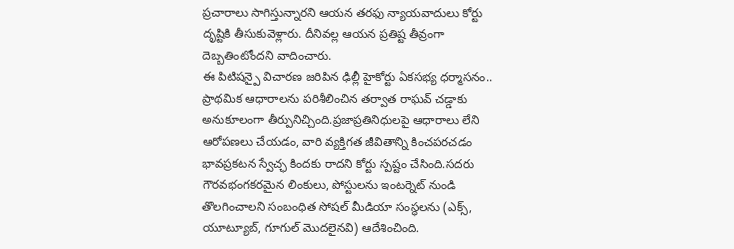ప్రచారాలు సాగిస్తున్నారని ఆయన తరఫు న్యాయవాదులు కోర్టు దృష్టికి తీసుకువెళ్లారు. దీనివల్ల ఆయన ప్రతిష్ట తీవ్రంగా దెబ్బతింటోందని వాదించారు.
ఈ పిటిషన్పై విచారణ జరిపిన ఢిల్లీ హైకోర్టు ఏకసభ్య ధర్మాసనం.. ప్రాథమిక ఆధారాలను పరిశీలించిన తర్వాత రాఘవ్ చడ్డాకు అనుకూలంగా తీర్పునిచ్చింది.ప్రజాప్రతినిధులపై ఆధారాలు లేని ఆరోపణలు చేయడం, వారి వ్యక్తిగత జీవితాన్ని కించపరచడం భావప్రకటన స్వేచ్ఛ కిందకు రాదని కోర్టు స్పష్టం చేసింది.సదరు గౌరవభంగకరమైన లింకులు, పోస్టులను ఇంటర్నెట్ నుండి తొలగించాలని సంబంధిత సోషల్ మీడియా సంస్థలను (ఎక్స్, యూట్యూబ్, గూగుల్ మొదలైనవి) ఆదేశించింది.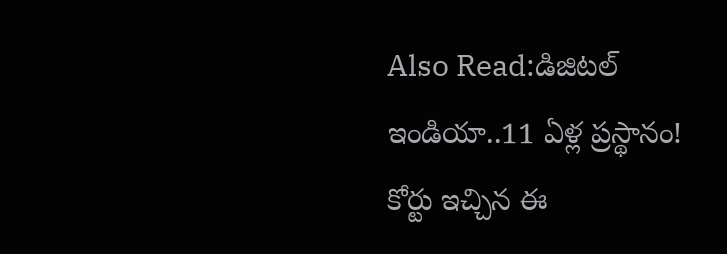Also Read:డిజిటల్ ఇండియా..11 ఏళ్ల ప్రస్థానం!
కోర్టు ఇచ్చిన ఈ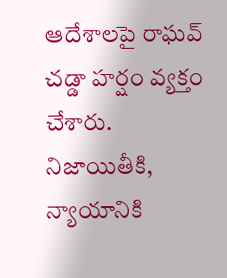ఆదేశాలపై రాఘవ్ చడ్డా హర్షం వ్యక్తం చేశారు. నిజాయితీకి, న్యాయానికి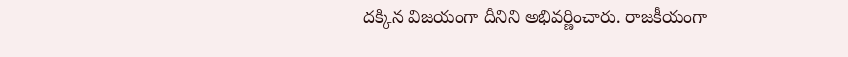దక్కిన విజయంగా దీనిని అభివర్ణించారు. రాజకీయంగా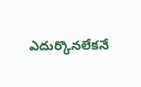ఎదుర్కొనలేకనే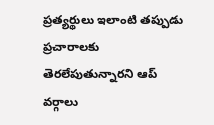ప్రత్యర్థులు ఇలాంటి తప్పుడు ప్రచారాలకు తెరలేపుతున్నారని ఆప్ వర్గాలు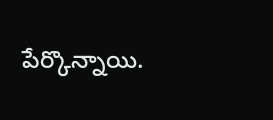పేర్కొన్నాయి.